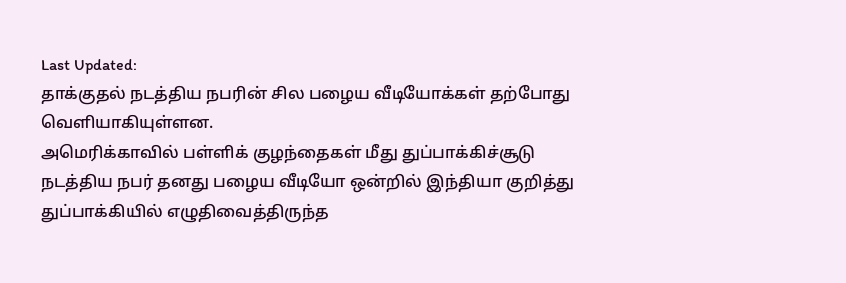Last Updated:
தாக்குதல் நடத்திய நபரின் சில பழைய வீடியோக்கள் தற்போது வெளியாகியுள்ளன.
அமெரிக்காவில் பள்ளிக் குழந்தைகள் மீது துப்பாக்கிச்சூடு நடத்திய நபர் தனது பழைய வீடியோ ஒன்றில் இந்தியா குறித்து துப்பாக்கியில் எழுதிவைத்திருந்த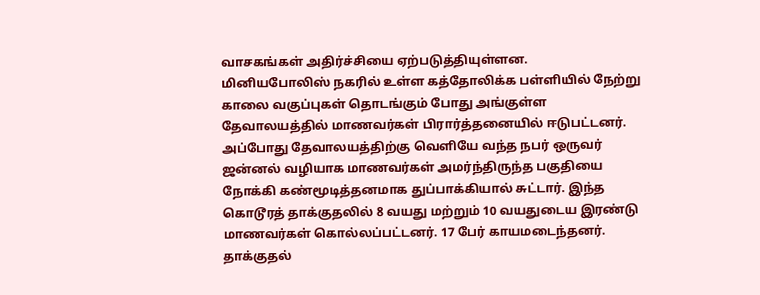வாசகங்கள் அதிர்ச்சியை ஏற்படுத்தியுள்ளன.
மினியபோலிஸ் நகரில் உள்ள கத்தோலிக்க பள்ளியில் நேற்று காலை வகுப்புகள் தொடங்கும் போது அங்குள்ள தேவாலயத்தில் மாணவர்கள் பிரார்த்தனையில் ஈடுபட்டனர். அப்போது தேவாலயத்திற்கு வெளியே வந்த நபர் ஒருவர் ஜன்னல் வழியாக மாணவர்கள் அமர்ந்திருந்த பகுதியை நோக்கி கண்மூடித்தனமாக துப்பாக்கியால் சுட்டார். இந்த கொடூரத் தாக்குதலில் 8 வயது மற்றும் 10 வயதுடைய இரண்டு மாணவர்கள் கொல்லப்பட்டனர். 17 பேர் காயமடைந்தனர். தாக்குதல்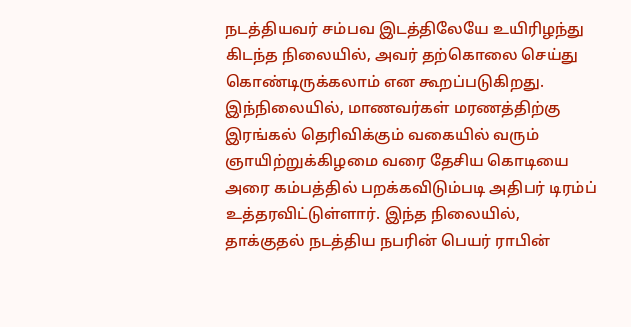நடத்தியவர் சம்பவ இடத்திலேயே உயிரிழந்து கிடந்த நிலையில், அவர் தற்கொலை செய்து கொண்டிருக்கலாம் என கூறப்படுகிறது.
இந்நிலையில், மாணவர்கள் மரணத்திற்கு இரங்கல் தெரிவிக்கும் வகையில் வரும் ஞாயிற்றுக்கிழமை வரை தேசிய கொடியை அரை கம்பத்தில் பறக்கவிடும்படி அதிபர் டிரம்ப் உத்தரவிட்டுள்ளார். இந்த நிலையில், தாக்குதல் நடத்திய நபரின் பெயர் ராபின்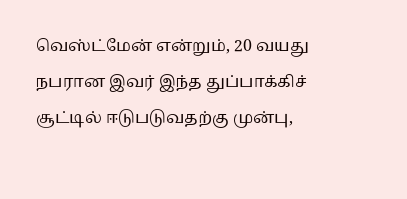வெஸ்ட்மேன் என்றும், 20 வயது நபரான இவர் இந்த துப்பாக்கிச் சூட்டில் ஈடுபடுவதற்கு முன்பு,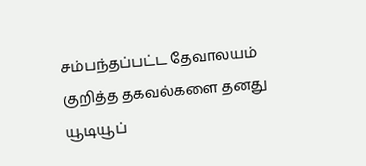சம்பந்தப்பட்ட தேவாலயம் குறித்த தகவல்களை தனது யூடியூப்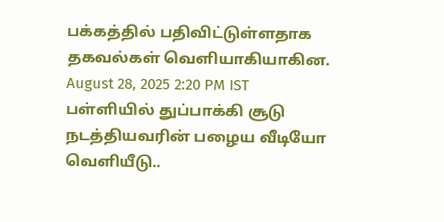பக்கத்தில் பதிவிட்டுள்ளதாக தகவல்கள் வெளியாகியாகின.
August 28, 2025 2:20 PM IST
பள்ளியில் துப்பாக்கி சூடு நடத்தியவரின் பழைய வீடியோ வெளியீடு..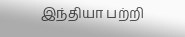இந்தியா பற்றி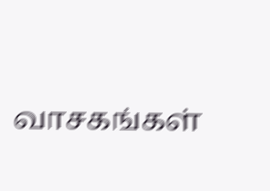வாசகங்கள்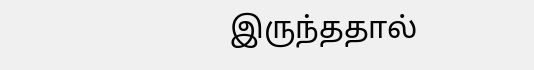இருந்ததால்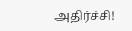அதிர்ச்சி!